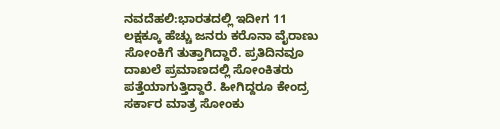ನವದೆಹಲಿ:ಭಾರತದಲ್ಲಿ ಇದೀಗ 11 ಲಕ್ಷಕ್ಕೂ ಹೆಚ್ಚು ಜನರು ಕರೊನಾ ವೈರಾಣು ಸೋಂಕಿಗೆ ತುತ್ತಾಗಿದ್ದಾರೆ. ಪ್ರತಿದಿನವೂ ದಾಖಲೆ ಪ್ರಮಾಣದಲ್ಲಿ ಸೋಂಕಿತರು ಪತ್ತೆಯಾಗುತ್ತಿದ್ದಾರೆ. ಹೀಗಿದ್ದರೂ ಕೇಂದ್ರ ಸರ್ಕಾರ ಮಾತ್ರ ಸೋಂಕು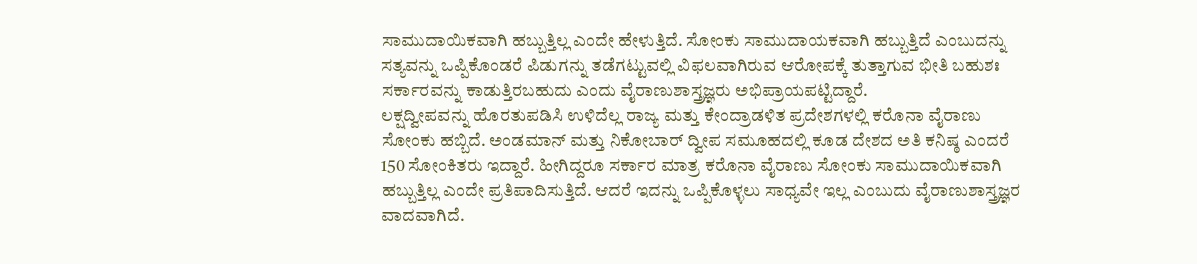ಸಾಮುದಾಯಿಕವಾಗಿ ಹಬ್ಬುತ್ತಿಲ್ಲ ಎಂದೇ ಹೇಳುತ್ತಿದೆ. ಸೋಂಕು ಸಾಮುದಾಯಕವಾಗಿ ಹಬ್ಬುತ್ತಿದೆ ಎಂಬುದನ್ನು ಸತ್ಯವನ್ನು ಒಪ್ಪಿಕೊಂಡರೆ ಪಿಡುಗನ್ನು ತಡೆಗಟ್ಟುವಲ್ಲಿ ವಿಫಲವಾಗಿರುವ ಆರೋಪಕ್ಕೆ ತುತ್ತಾಗುವ ಭೀತಿ ಬಹುಶಃ ಸರ್ಕಾರವನ್ನು ಕಾಡುತ್ತಿರಬಹುದು ಎಂದು ವೈರಾಣುಶಾಸ್ತ್ರಜ್ಞರು ಅಭಿಪ್ರಾಯಪಟ್ಟಿದ್ದಾರೆ.
ಲಕ್ಷದ್ವೀಪವನ್ನು ಹೊರತುಪಡಿಸಿ ಉಳಿದೆಲ್ಲ ರಾಜ್ಯ ಮತ್ತು ಕೇಂದ್ರಾಡಳಿತ ಪ್ರದೇಶಗಳಲ್ಲಿ ಕರೊನಾ ವೈರಾಣು ಸೋಂಕು ಹಬ್ಬಿದೆ. ಅಂಡಮಾನ್ ಮತ್ತು ನಿಕೋಬಾರ್ ದ್ವೀಪ ಸಮೂಹದಲ್ಲಿ ಕೂಡ ದೇಶದ ಅತಿ ಕನಿಷ್ಠ ಎಂದರೆ 150 ಸೋಂಕಿತರು ಇದ್ದಾರೆ. ಹೀಗಿದ್ದರೂ ಸರ್ಕಾರ ಮಾತ್ರ ಕರೊನಾ ವೈರಾಣು ಸೋಂಕು ಸಾಮುದಾಯಿಕವಾಗಿ ಹಬ್ಬುತ್ತಿಲ್ಲ ಎಂದೇ ಪ್ರತಿಪಾದಿಸುತ್ತಿದೆ. ಆದರೆ ಇದನ್ನು ಒಪ್ಪಿಕೊಳ್ಳಲು ಸಾಧ್ಯವೇ ಇಲ್ಲ ಎಂಬುದು ವೈರಾಣುಶಾಸ್ತ್ರಜ್ಞರ ವಾದವಾಗಿದೆ.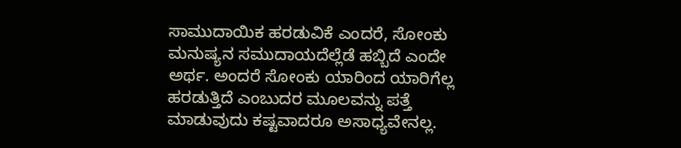ಸಾಮುದಾಯಿಕ ಹರಡುವಿಕೆ ಎಂದರೆ, ಸೋಂಕು ಮನುಷ್ಯನ ಸಮುದಾಯದೆಲ್ಲೆಡೆ ಹಬ್ಬಿದೆ ಎಂದೇ ಅರ್ಥ. ಅಂದರೆ ಸೋಂಕು ಯಾರಿಂದ ಯಾರಿಗೆಲ್ಲ ಹರಡುತ್ತಿದೆ ಎಂಬುದರ ಮೂಲವನ್ನು ಪತ್ತೆ ಮಾಡುವುದು ಕಷ್ಟವಾದರೂ ಅಸಾಧ್ಯವೇನಲ್ಲ.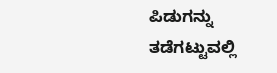ಪಿಡುಗನ್ನು ತಡೆಗಟ್ಟುವಲ್ಲಿ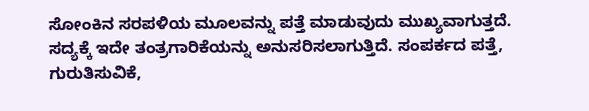ಸೋಂಕಿನ ಸರಪಳಿಯ ಮೂಲವನ್ನು ಪತ್ತೆ ಮಾಡುವುದು ಮುಖ್ಯವಾಗುತ್ತದೆ. ಸದ್ಯಕ್ಕೆ ಇದೇ ತಂತ್ರಗಾರಿಕೆಯನ್ನು ಅನುಸರಿಸಲಾಗುತ್ತಿದೆ. ಸಂಪರ್ಕದ ಪತ್ತೆ, ಗುರುತಿಸುವಿಕೆ,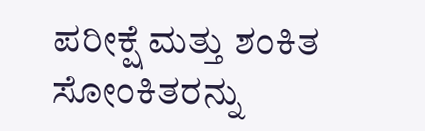ಪರೀಕ್ಷೆ ಮತ್ತು ಶಂಕಿತ ಸೋಂಕಿತರನ್ನು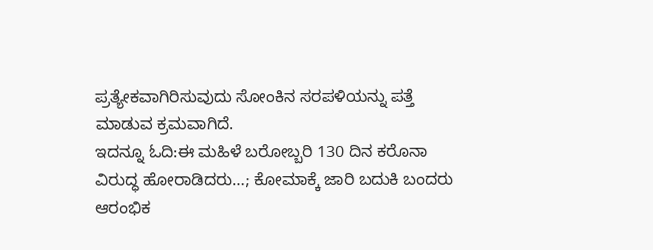ಪ್ರತ್ಯೇಕವಾಗಿರಿಸುವುದು ಸೋಂಕಿನ ಸರಪಳಿಯನ್ನು ಪತ್ತೆ ಮಾಡುವ ಕ್ರಮವಾಗಿದೆ.
ಇದನ್ನೂ ಓದಿ:ಈ ಮಹಿಳೆ ಬರೋಬ್ಬರಿ 130 ದಿನ ಕರೊನಾ ವಿರುದ್ಧ ಹೋರಾಡಿದರು…; ಕೋಮಾಕ್ಕೆ ಜಾರಿ ಬದುಕಿ ಬಂದರು
ಆರಂಭಿಕ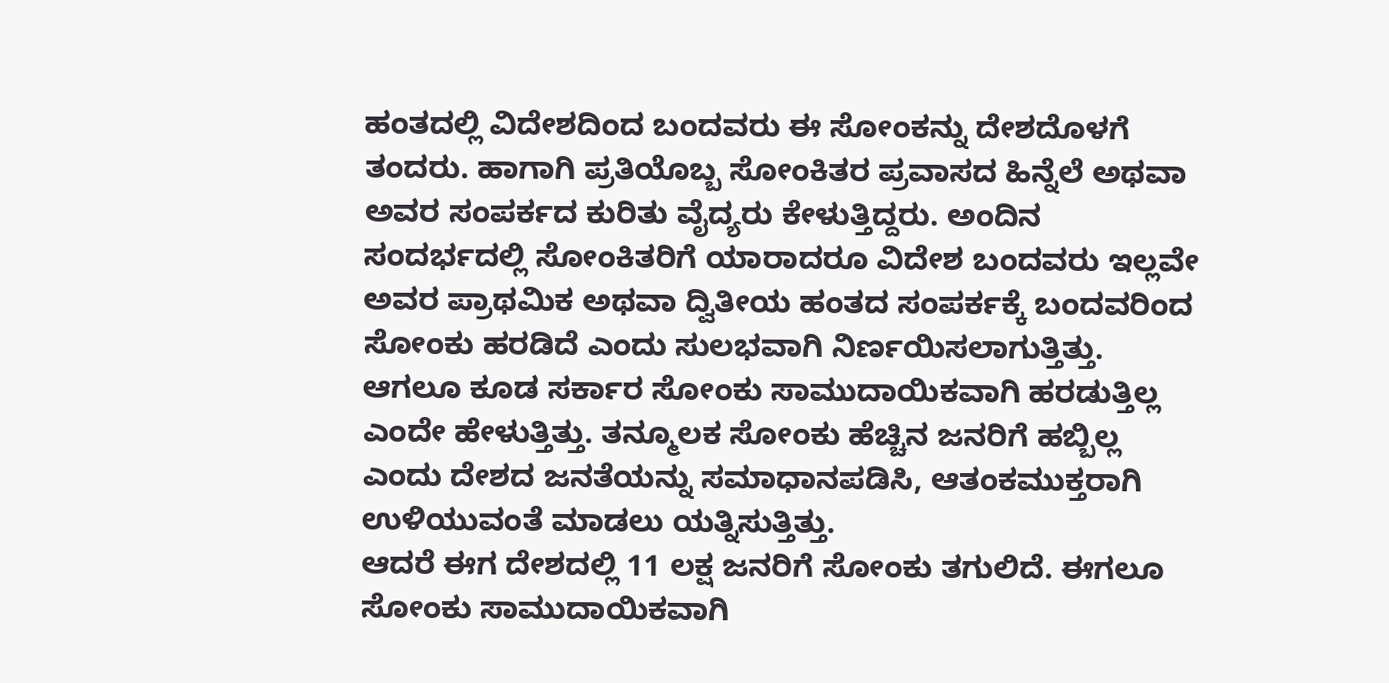ಹಂತದಲ್ಲಿ ವಿದೇಶದಿಂದ ಬಂದವರು ಈ ಸೋಂಕನ್ನು ದೇಶದೊಳಗೆ ತಂದರು. ಹಾಗಾಗಿ ಪ್ರತಿಯೊಬ್ಬ ಸೋಂಕಿತರ ಪ್ರವಾಸದ ಹಿನ್ನೆಲೆ ಅಥವಾ ಅವರ ಸಂಪರ್ಕದ ಕುರಿತು ವೈದ್ಯರು ಕೇಳುತ್ತಿದ್ದರು. ಅಂದಿನ ಸಂದರ್ಭದಲ್ಲಿ ಸೋಂಕಿತರಿಗೆ ಯಾರಾದರೂ ವಿದೇಶ ಬಂದವರು ಇಲ್ಲವೇ ಅವರ ಪ್ರಾಥಮಿಕ ಅಥವಾ ದ್ವಿತೀಯ ಹಂತದ ಸಂಪರ್ಕಕ್ಕೆ ಬಂದವರಿಂದ ಸೋಂಕು ಹರಡಿದೆ ಎಂದು ಸುಲಭವಾಗಿ ನಿರ್ಣಯಿಸಲಾಗುತ್ತಿತ್ತು. ಆಗಲೂ ಕೂಡ ಸರ್ಕಾರ ಸೋಂಕು ಸಾಮುದಾಯಿಕವಾಗಿ ಹರಡುತ್ತಿಲ್ಲ ಎಂದೇ ಹೇಳುತ್ತಿತ್ತು. ತನ್ಮೂಲಕ ಸೋಂಕು ಹೆಚ್ಚಿನ ಜನರಿಗೆ ಹಬ್ಬಿಲ್ಲ ಎಂದು ದೇಶದ ಜನತೆಯನ್ನು ಸಮಾಧಾನಪಡಿಸಿ, ಆತಂಕಮುಕ್ತರಾಗಿ ಉಳಿಯುವಂತೆ ಮಾಡಲು ಯತ್ನಿಸುತ್ತಿತ್ತು.
ಆದರೆ ಈಗ ದೇಶದಲ್ಲಿ 11 ಲಕ್ಷ ಜನರಿಗೆ ಸೋಂಕು ತಗುಲಿದೆ. ಈಗಲೂ ಸೋಂಕು ಸಾಮುದಾಯಿಕವಾಗಿ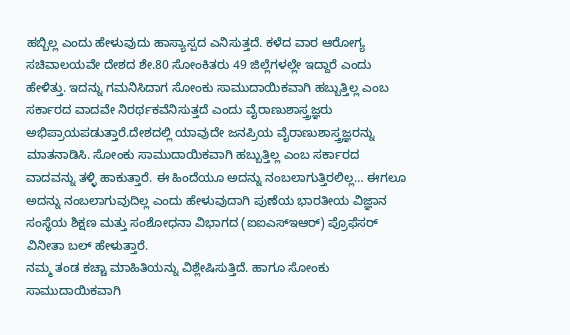ಹಬ್ಬಿಲ್ಲ ಎಂದು ಹೇಳುವುದು ಹಾಸ್ಯಾಸ್ಪದ ಎನಿಸುತ್ತದೆ. ಕಳೆದ ವಾರ ಆರೋಗ್ಯ ಸಚಿವಾಲಯವೇ ದೇಶದ ಶೇ.80 ಸೋಂಕಿತರು 49 ಜಿಲ್ಲೆಗಳಲ್ಲೇ ಇದ್ದಾರೆ ಎಂದು ಹೇಳಿತ್ತು. ಇದನ್ನು ಗಮನಿಸಿದಾಗ ಸೋಂಕು ಸಾಮುದಾಯಿಕವಾಗಿ ಹಬ್ಬುತ್ತಿಲ್ಲ ಎಂಬ ಸರ್ಕಾರದ ವಾದವೇ ನಿರರ್ಥಕವೆನಿಸುತ್ತದೆ ಎಂದು ವೈರಾಣುಶಾಸ್ತ್ರಜ್ಞರು ಅಭಿಪ್ರಾಯಪಡುತ್ತಾರೆ.ದೇಶದಲ್ಲಿ ಯಾವುದೇ ಜನಪ್ರಿಯ ವೈರಾಣುಶಾಸ್ತ್ರಜ್ಞರನ್ನು ಮಾತನಾಡಿಸಿ. ಸೋಂಕು ಸಾಮುದಾಯಿಕವಾಗಿ ಹಬ್ಬುತ್ತಿಲ್ಲ ಎಂಬ ಸರ್ಕಾರದ ವಾದವನ್ನು ತಳ್ಳಿ ಹಾಕುತ್ತಾರೆ. ಈ ಹಿಂದೆಯೂ ಅದನ್ನು ನಂಬಲಾಗುತ್ತಿರಲಿಲ್ಲ… ಈಗಲೂ ಅದನ್ನು ನಂಬಲಾಗುವುದಿಲ್ಲ ಎಂದು ಹೇಳುವುದಾಗಿ ಪುಣೆಯ ಭಾರತೀಯ ವಿಜ್ಞಾನ ಸಂಸ್ಥೆಯ ಶಿಕ್ಷಣ ಮತ್ತು ಸಂಶೋಧನಾ ವಿಭಾಗದ (ಐಐಎಸ್ಇಆರ್) ಪ್ರೊಫೆಸರ್ ವಿನೀತಾ ಬಲ್ ಹೇಳುತ್ತಾರೆ.
ನಮ್ಮ ತಂಡ ಕಚ್ಚಾ ಮಾಹಿತಿಯನ್ನು ವಿಶ್ಲೇಷಿಸುತ್ತಿದೆ. ಹಾಗೂ ಸೋಂಕು ಸಾಮುದಾಯಿಕವಾಗಿ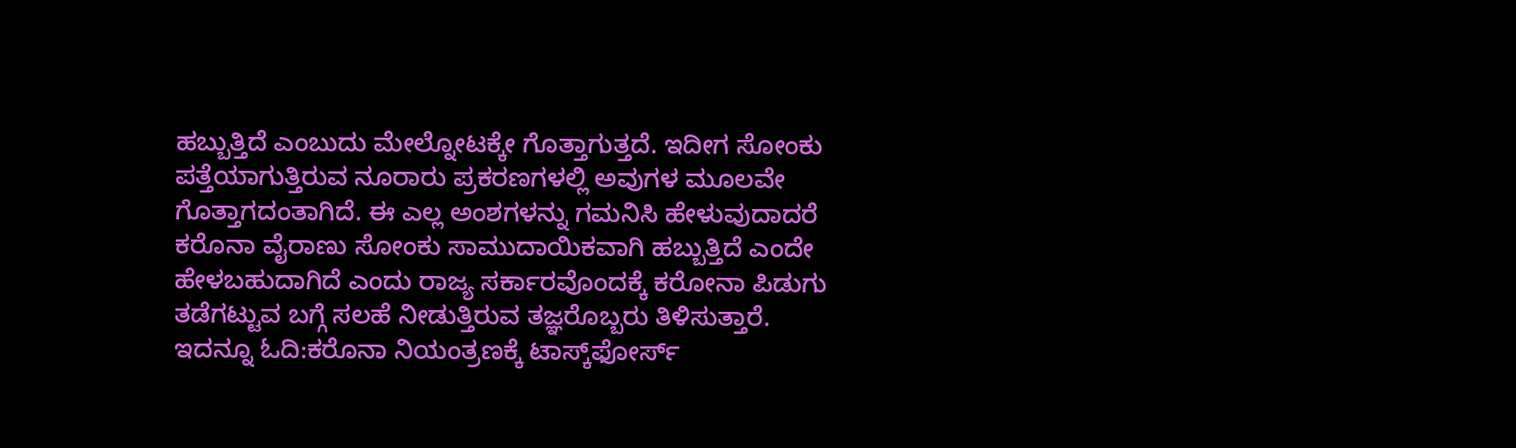ಹಬ್ಬುತ್ತಿದೆ ಎಂಬುದು ಮೇಲ್ನೋಟಕ್ಕೇ ಗೊತ್ತಾಗುತ್ತದೆ. ಇದೀಗ ಸೋಂಕು ಪತ್ತೆಯಾಗುತ್ತಿರುವ ನೂರಾರು ಪ್ರಕರಣಗಳಲ್ಲಿ ಅವುಗಳ ಮೂಲವೇ ಗೊತ್ತಾಗದಂತಾಗಿದೆ. ಈ ಎಲ್ಲ ಅಂಶಗಳನ್ನು ಗಮನಿಸಿ ಹೇಳುವುದಾದರೆ ಕರೊನಾ ವೈರಾಣು ಸೋಂಕು ಸಾಮುದಾಯಿಕವಾಗಿ ಹಬ್ಬುತ್ತಿದೆ ಎಂದೇ ಹೇಳಬಹುದಾಗಿದೆ ಎಂದು ರಾಜ್ಯ ಸರ್ಕಾರವೊಂದಕ್ಕೆ ಕರೋನಾ ಪಿಡುಗು ತಡೆಗಟ್ಟುವ ಬಗ್ಗೆ ಸಲಹೆ ನೀಡುತ್ತಿರುವ ತಜ್ಞರೊಬ್ಬರು ತಿಳಿಸುತ್ತಾರೆ.
ಇದನ್ನೂ ಓದಿ:ಕರೊನಾ ನಿಯಂತ್ರಣಕ್ಕೆ ಟಾಸ್ಕ್‌ಫೋರ್ಸ್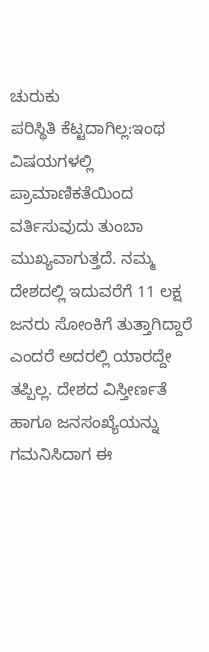ಚುರುಕು
ಪರಿಸ್ಥಿತಿ ಕೆಟ್ಟದಾಗಿಲ್ಲ:ಇಂಥ ವಿಷಯಗಳಲ್ಲಿ ಪ್ರಾಮಾಣಿಕತೆಯಿಂದ ವರ್ತಿಸುವುದು ತುಂಬಾ ಮುಖ್ಯವಾಗುತ್ತದೆ. ನಮ್ಮ ದೇಶದಲ್ಲಿ ಇದುವರೆಗೆ 11 ಲಕ್ಷ ಜನರು ಸೋಂಕಿಗೆ ತುತ್ತಾಗಿದ್ದಾರೆ ಎಂದರೆ ಅದರಲ್ಲಿ ಯಾರದ್ದೇ ತಪ್ಪಿಲ್ಲ. ದೇಶದ ವಿಸ್ತೀರ್ಣತೆ ಹಾಗೂ ಜನಸಂಖ್ಯೆಯನ್ನು ಗಮನಿಸಿದಾಗ ಈ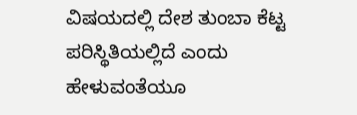ವಿಷಯದಲ್ಲಿ ದೇಶ ತುಂಬಾ ಕೆಟ್ಟ ಪರಿಸ್ಥಿತಿಯಲ್ಲಿದೆ ಎಂದು ಹೇಳುವಂತೆಯೂ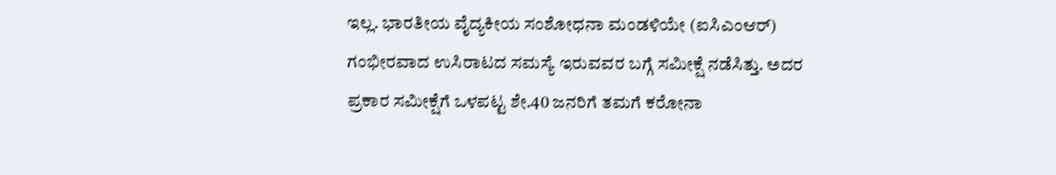ಇಲ್ಲ. ಭಾರತೀಯ ವೈದ್ಯಕೀಯ ಸಂಶೋಧನಾ ಮಂಡಳಿಯೇ (ಐಸಿಎಂಆರ್) ಗಂಭೀರವಾದ ಉಸಿರಾಟದ ಸಮಸ್ಯೆ ಇರುವವರ ಬಗ್ಗೆ ಸಮೀಕ್ಷೆ ನಡೆಸಿತ್ತು. ಅದರ ಪ್ರಕಾರ ಸಮೀಕ್ಷೆಗೆ ಒಳಪಟ್ಟ ಶೇ.40 ಜನರಿಗೆ ತಮಗೆ ಕರೋನಾ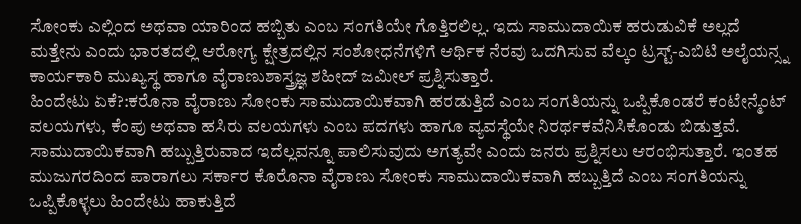ಸೋಂಕು ಎಲ್ಲಿಂದ ಅಥವಾ ಯಾರಿಂದ ಹಬ್ಬಿತು ಎಂಬ ಸಂಗತಿಯೇ ಗೊತ್ತಿರಲಿಲ್ಲ. ಇದು ಸಾಮುದಾಯಿಕ ಹರುಡುವಿಕೆ ಅಲ್ಲದೆ ಮತ್ತೇನು ಎಂದು ಭಾರತದಲ್ಲಿ ಆರೋಗ್ಯ ಕ್ಷೇತ್ರದಲ್ಲಿನ ಸಂಶೋಧನೆಗಳಿಗೆ ಆರ್ಥಿಕ ನೆರವು ಒದಗಿಸುವ ವೆಲ್ಕಂ ಟ್ರಸ್ಟ್-ಎಬಿಟಿ ಅಲೈಯನ್ಸ್ನ ಕಾರ್ಯಕಾರಿ ಮುಖ್ಯಸ್ಥ ಹಾಗೂ ವೈರಾಣುಶಾಸ್ತ್ರಜ್ಞ ಶಹೀದ್ ಜಮೀಲ್ ಪ್ರಶ್ನಿಸುತ್ತಾರೆ.
ಹಿಂದೇಟು ಏಕೆ?:ಕರೊನಾ ವೈರಾಣು ಸೋಂಕು ಸಾಮುದಾಯಿಕವಾಗಿ ಹರಡುತ್ತಿದೆ ಎಂಬ ಸಂಗತಿಯನ್ನು ಒಪ್ಪಿಕೊಂಡರೆ ಕಂಟೇನ್ಮೆಂಟ್ ವಲಯಗಳು, ಕೆಂಪು ಅಥವಾ ಹಸಿರು ವಲಯಗಳು ಎಂಬ ಪದಗಳು ಹಾಗೂ ವ್ಯವಸ್ಥೆಯೇ ನಿರರ್ಥಕವೆನಿಸಿಕೊಂಡು ಬಿಡುತ್ತವೆ. ಸಾಮುದಾಯಿಕವಾಗಿ ಹಬ್ಬುತ್ತಿರುವಾದ ಇದೆಲ್ಲವನ್ನೂ ಪಾಲಿಸುವುದು ಅಗತ್ಯವೇ ಎಂದು ಜನರು ಪ್ರಶ್ನಿಸಲು ಆರಂಭಿಸುತ್ತಾರೆ. ಇಂತಹ ಮುಜುಗರದಿಂದ ಪಾರಾಗಲು ಸರ್ಕಾರ ಕೊರೊನಾ ವೈರಾಣು ಸೋಂಕು ಸಾಮುದಾಯಿಕವಾಗಿ ಹಬ್ಬುತ್ತಿದೆ ಎಂಬ ಸಂಗತಿಯನ್ನು ಒಪ್ಪಿಕೊಳ್ಳಲು ಹಿಂದೇಟು ಹಾಕುತ್ತಿದೆ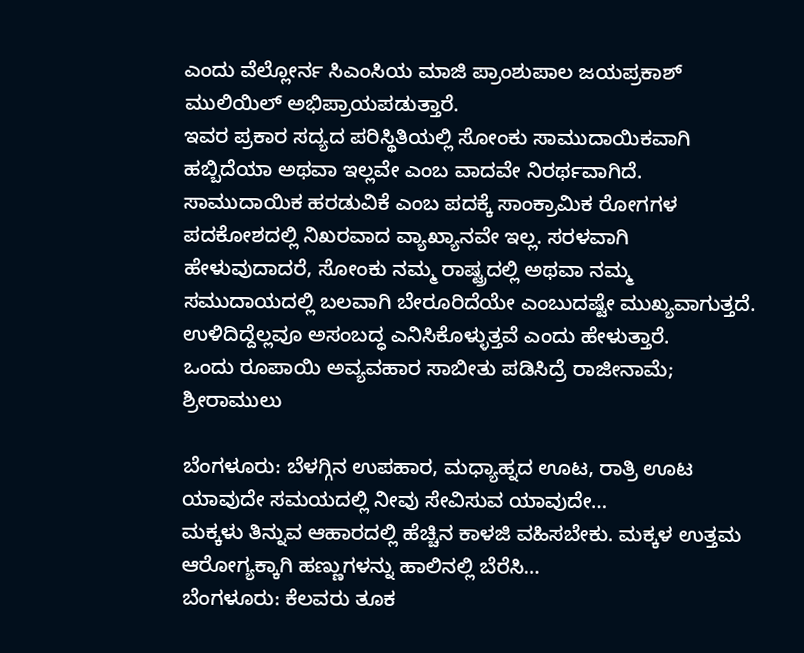ಎಂದು ವೆಲ್ಲೋರ್ನ ಸಿಎಂಸಿಯ ಮಾಜಿ ಪ್ರಾಂಶುಪಾಲ ಜಯಪ್ರಕಾಶ್ ಮುಲಿಯಿಲ್ ಅಭಿಪ್ರಾಯಪಡುತ್ತಾರೆ.
ಇವರ ಪ್ರಕಾರ ಸದ್ಯದ ಪರಿಸ್ಥಿತಿಯಲ್ಲಿ ಸೋಂಕು ಸಾಮುದಾಯಿಕವಾಗಿ ಹಬ್ಬಿದೆಯಾ ಅಥವಾ ಇಲ್ಲವೇ ಎಂಬ ವಾದವೇ ನಿರರ್ಥವಾಗಿದೆ. ಸಾಮುದಾಯಿಕ ಹರಡುವಿಕೆ ಎಂಬ ಪದಕ್ಕೆ ಸಾಂಕ್ರಾಮಿಕ ರೋಗಗಳ ಪದಕೋಶದಲ್ಲಿ ನಿಖರವಾದ ವ್ಯಾಖ್ಯಾನವೇ ಇಲ್ಲ. ಸರಳವಾಗಿ ಹೇಳುವುದಾದರೆ, ಸೋಂಕು ನಮ್ಮ ರಾಷ್ಟ್ರದಲ್ಲಿ ಅಥವಾ ನಮ್ಮ ಸಮುದಾಯದಲ್ಲಿ ಬಲವಾಗಿ ಬೇರೂರಿದೆಯೇ ಎಂಬುದಷ್ಟೇ ಮುಖ್ಯವಾಗುತ್ತದೆ. ಉಳಿದಿದ್ದೆಲ್ಲವೂ ಅಸಂಬದ್ಧ ಎನಿಸಿಕೊಳ್ಳುತ್ತವೆ ಎಂದು ಹೇಳುತ್ತಾರೆ.
ಒಂದು ರೂಪಾಯಿ ಅವ್ಯವಹಾರ ಸಾಬೀತು ಪಡಿಸಿದ್ರೆ ರಾಜೀನಾಮೆ; ಶ್ರೀರಾಮುಲು

ಬೆಂಗಳೂರು: ಬೆಳಗ್ಗಿನ ಉಪಹಾರ, ಮಧ್ಯಾಹ್ನದ ಊಟ, ರಾತ್ರಿ ಊಟ ಯಾವುದೇ ಸಮಯದಲ್ಲಿ ನೀವು ಸೇವಿಸುವ ಯಾವುದೇ…
ಮಕ್ಕಳು ತಿನ್ನುವ ಆಹಾರದಲ್ಲಿ ಹೆಚ್ಚಿನ ಕಾಳಜಿ ವಹಿಸಬೇಕು. ಮಕ್ಕಳ ಉತ್ತಮ ಆರೋಗ್ಯಕ್ಕಾಗಿ ಹಣ್ಣುಗಳನ್ನು ಹಾಲಿನಲ್ಲಿ ಬೆರೆಸಿ…
ಬೆಂಗಳೂರು: ಕೆಲವರು ತೂಕ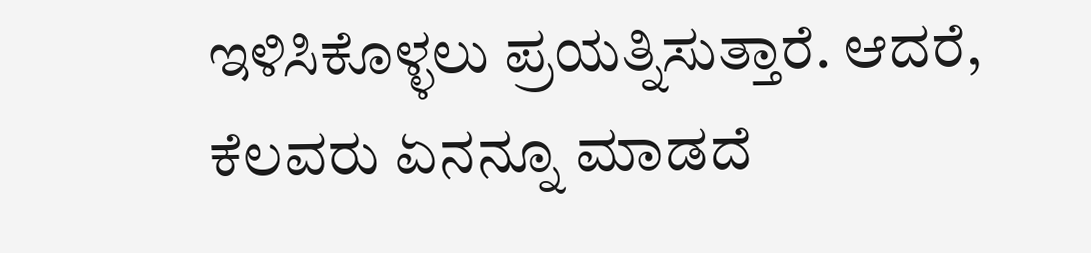ಇಳಿಸಿಕೊಳ್ಳಲು ಪ್ರಯತ್ನಿಸುತ್ತಾರೆ. ಆದರೆ, ಕೆಲವರು ಏನನ್ನೂ ಮಾಡದೆ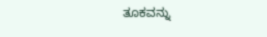ತೂಕವನ್ನು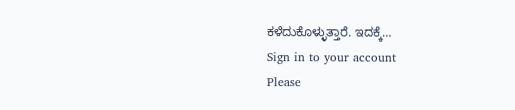ಕಳೆದುಕೊಳ್ಳುತ್ತಾರೆ. ಇದಕ್ಕೆ…
Sign in to your account
Please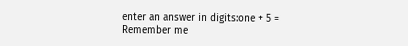enter an answer in digits:one + 5 =
Remember me